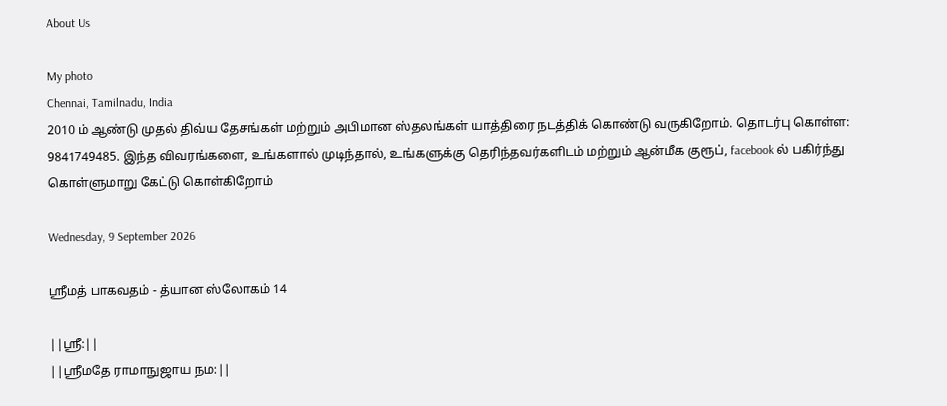About Us

My photo
Chennai, Tamilnadu, India
2010 ம் ஆண்டு முதல் திவ்ய தேசங்கள் மற்றும் அபிமான ஸ்தலங்கள் யாத்திரை நடத்திக் கொண்டு வருகிறோம். தொடர்பு கொள்ள: 9841749485. இந்த விவரங்களை, உங்களால் முடிந்தால், உங்களுக்கு தெரிந்தவர்களிடம் மற்றும் ஆன்மீக குரூப், facebook ல் பகிர்ந்து கொள்ளுமாறு கேட்டு கொள்கிறோம்

Wednesday, 9 September 2026

ஸ்ரீமத் பாகவதம் - த்யான ஸ்லோகம் 14

||ஸ்ரீ:||
||ஸ்ரீமதே ராமாநுஜாய நம:||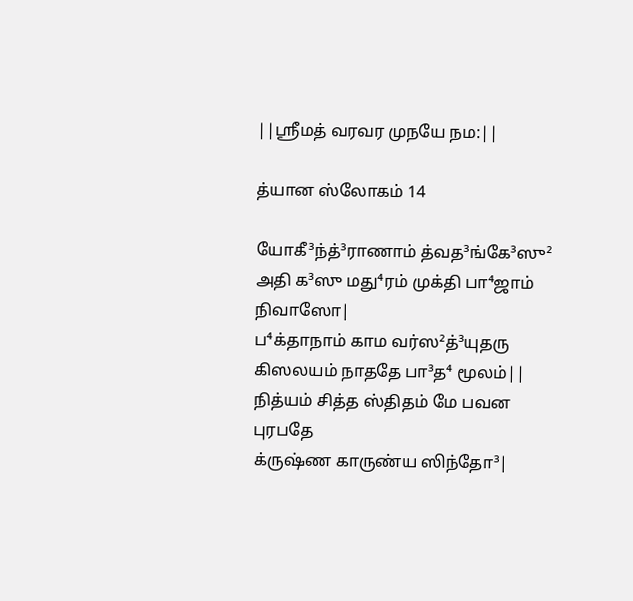||ஸ்ரீமத் வரவர முநயே நம:||

த்யான ஸ்லோகம் 14

யோகீ³ந்த்³ராணாம் த்வத³ங்கே³ஸு²
அதி க³ஸு மது⁴ரம் முக்தி பா⁴ஜாம் நிவாஸோ|
ப⁴க்தாநாம் காம வர்ஸ²த்³யுதரு
கிஸலயம் நாததே பா³த⁴ மூலம்||
நித்யம் சித்த ஸ்திதம் மே பவன புரபதே
க்ருஷ்ண காருண்ய ஸிந்தோ³|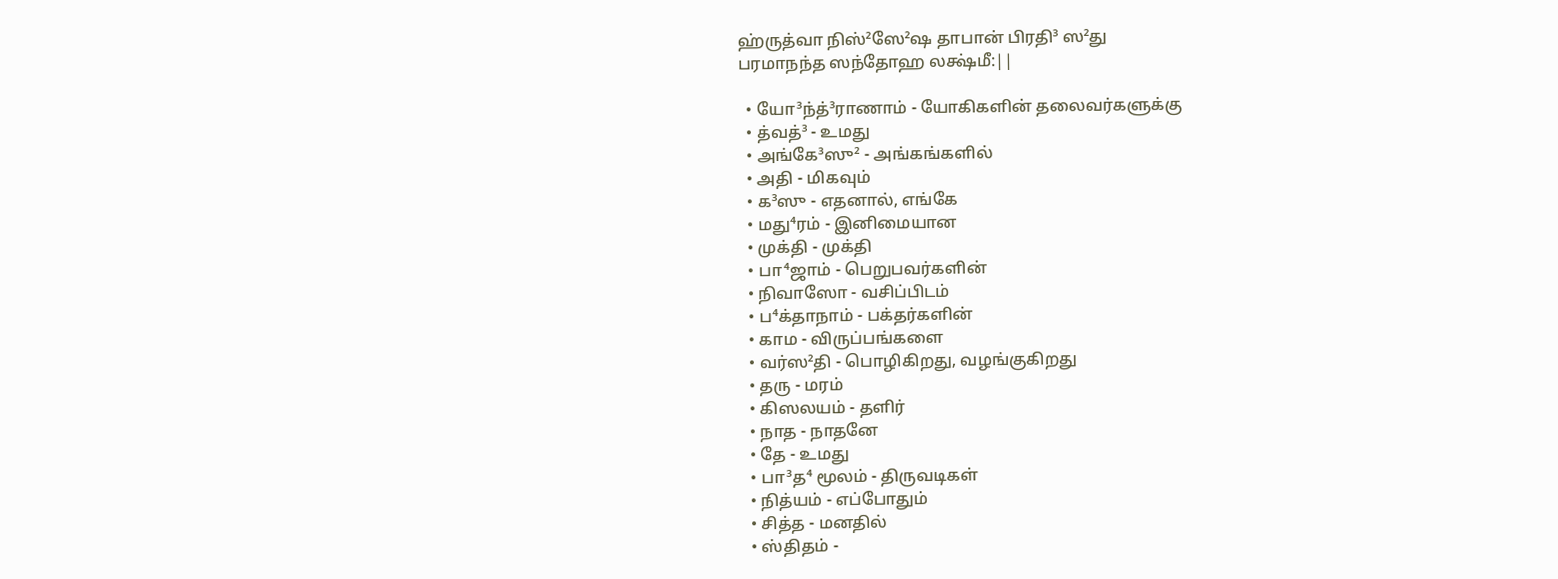ஹ்ருத்வா நிஸ்²ஸே²ஷ தாபான் பிரதி³ ஸ²து
பரமாநந்த ஸந்தோஹ லக்ஷ்மீ:||

  • யோ³ந்த்³ராணாம் - யோகிகளின் தலைவர்களுக்கு
  • த்வத்³ - உமது
  • அங்கே³ஸு² - அங்கங்களில்
  • அதி - மிகவும்
  • க³ஸு - எதனால், எங்கே
  • மது⁴ரம் - இனிமையான
  • முக்தி - முக்தி
  • பா⁴ஜாம் - பெறுபவர்களின்
  • நிவாஸோ - வசிப்பிடம்
  • ப⁴க்தாநாம் - பக்தர்களின்
  • காம - விருப்பங்களை
  • வர்ஸ²தி - பொழிகிறது, வழங்குகிறது
  • தரு - மரம்
  • கிஸலயம் - தளிர்
  • நாத - நாதனே
  • தே - உமது
  • பா³த⁴ மூலம் - திருவடிகள்
  • நித்யம் - எப்போதும்
  • சித்த - மனதில்
  • ஸ்திதம் -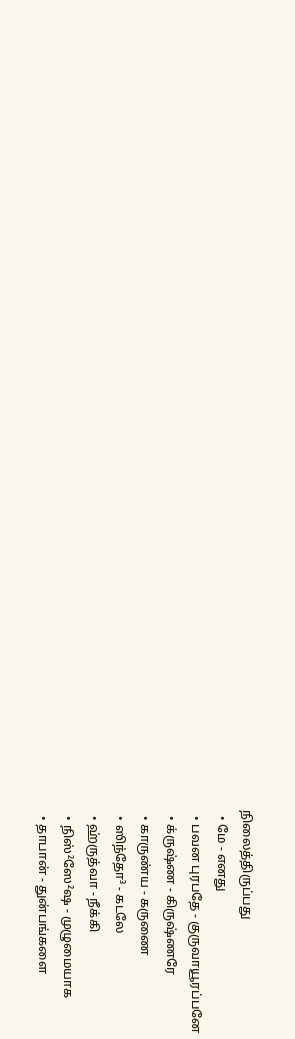நிலைத்திருப்பது
  • மே - எனது
  • பவன புரபதே - குருவாயூரப்பனே
  • க்ருஷ்ண - கிருஷ்ணரே
  • காருண்ய - கருணை
  • ஸிந்தோ³ - கடலே
  • ஹ்ருத்வா - நீக்கி
  • நிஸ்²ஸே²ஷ - முழுமையாக
  • தாபான் - துன்பங்களை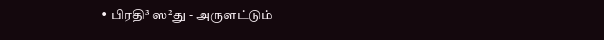• பிரதி³ ஸ²து - அருளட்டும்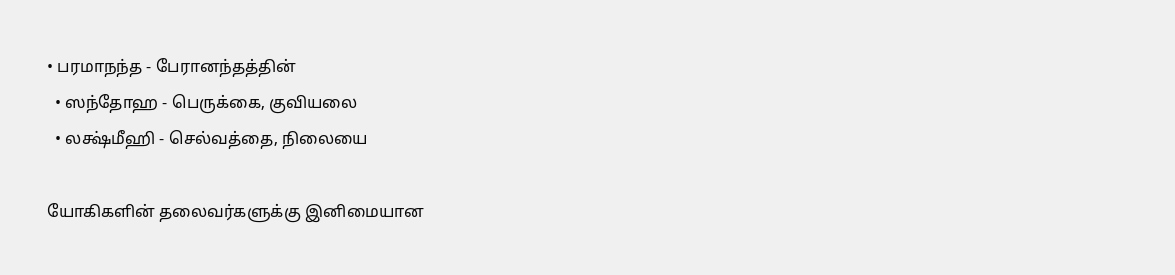• பரமாநந்த - பேரானந்தத்தின்
  • ஸந்தோஹ - பெருக்கை, குவியலை
  • லக்ஷ்மீஹி - செல்வத்தை, நிலையை

யோகிகளின் தலைவர்களுக்கு இனிமையான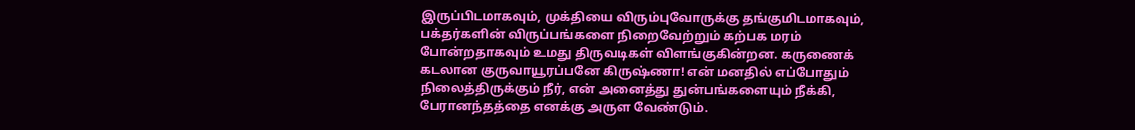இருப்பிடமாகவும், முக்தியை விரும்புவோருக்கு தங்குமிடமாகவும், பக்தர்களின் விருப்பங்களை நிறைவேற்றும் கற்பக மரம் போன்றதாகவும் உமது திருவடிகள் விளங்குகின்றன. கருணைக் கடலான குருவாயூரப்பனே கிருஷ்ணா! என் மனதில் எப்போதும் நிலைத்திருக்கும் நீர், என் அனைத்து துன்பங்களையும் நீக்கி, பேரானந்தத்தை எனக்கு அருள வேண்டும்.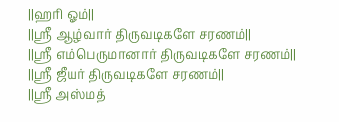||ஹரி ஓம்||
||ஸ்ரீ ஆழ்வார் திருவடிகளே சரணம்||
||ஸ்ரீ எம்பெருமானார் திருவடிகளே சரணம்||
||ஸ்ரீ ஜீயர் திருவடிகளே சரணம்||
||ஸ்ரீ அஸ்மத்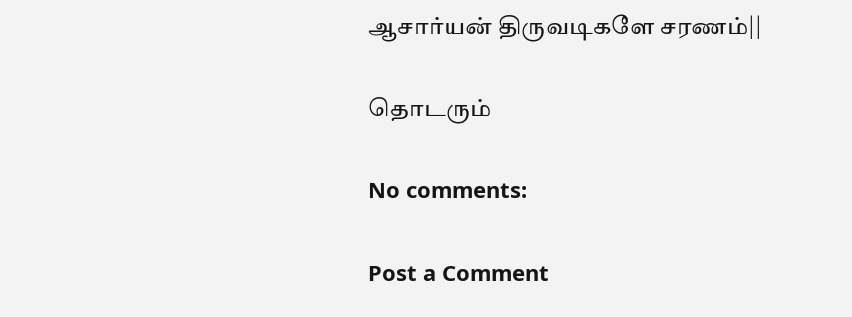ஆசார்யன் திருவடிகளே சரணம்||

தொடரும்

No comments:

Post a Comment